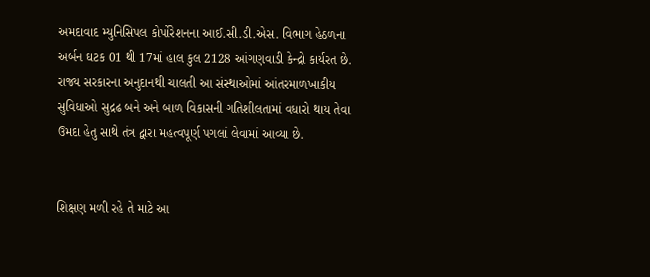અમદાવાદ મ્યુનિસિપલ કોર્પોરેશનના આઈ.સી.ડી.એસ. વિભાગ હેઠળના અર્બન ઘટક 01 થી 17માં હાલ કુલ 2128 આંગણવાડી કેન્દ્રો કાર્યરત છે. રાજ્ય સરકારના અનુદાનથી ચાલતી આ સંસ્થાઓમાં આંતરમાળખાકીય સુવિધાઓ સુદ્રઢ બને અને બાળ વિકાસની ગતિશીલતામાં વધારો થાય તેવા ઉમદા હેતુ સાથે તંત્ર દ્વારા મહત્વપૂર્ણ પગલાં લેવામાં આવ્યા છે.


શિક્ષણ મળી રહે તે માટે આ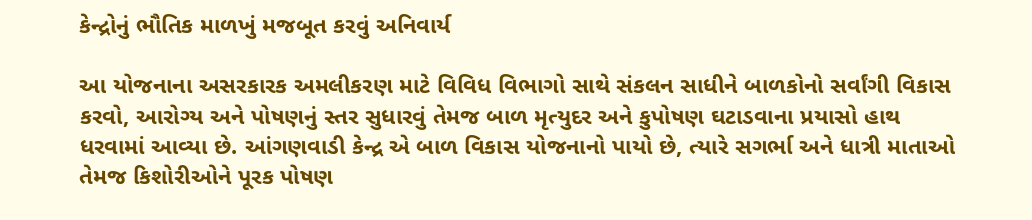કેન્દ્રોનું ભૌતિક માળખું મજબૂત કરવું અનિવાર્ય

આ યોજનાના અસરકારક અમલીકરણ માટે વિવિધ વિભાગો સાથે સંકલન સાધીને બાળકોનો સર્વાંગી વિકાસ કરવો, આરોગ્ય અને પોષણનું સ્તર સુધારવું તેમજ બાળ મૃત્યુદર અને કુપોષણ ઘટાડવાના પ્રયાસો હાથ ધરવામાં આવ્યા છે. આંગણવાડી કેન્દ્ર એ બાળ વિકાસ યોજનાનો પાયો છે, ત્યારે સગર્ભા અને ધાત્રી માતાઓ તેમજ કિશોરીઓને પૂરક પોષણ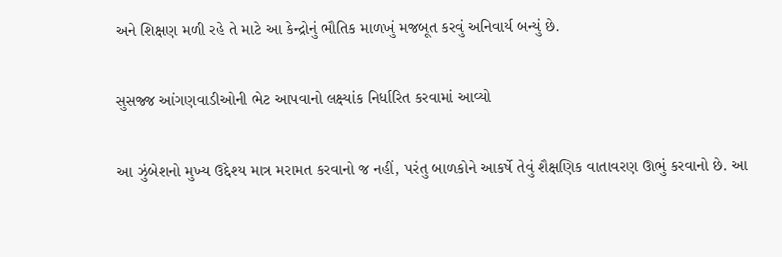અને શિક્ષણ મળી રહે તે માટે આ કેન્દ્રોનું ભૌતિક માળખું મજબૂત કરવું અનિવાર્ય બન્યું છે.

સુસજ્જ આંગણવાડીઓની ભેટ આપવાનો લક્ષ્યાંક નિર્ધારિત કરવામાં આવ્યો

આ ઝુંબેશનો મુખ્ય ઉદ્દેશ્ય માત્ર મરામત કરવાનો જ નહીં, પરંતુ બાળકોને આકર્ષે તેવું શૈક્ષણિક વાતાવરણ ઊભું કરવાનો છે. આ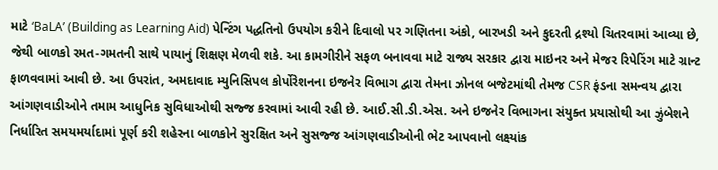માટે ‘BaLA’ (Building as Learning Aid) પેન્ટિંગ પદ્ધતિનો ઉપયોગ કરીને દિવાલો પર ગણિતના અંકો, બારખડી અને કુદરતી દ્રશ્યો ચિતરવામાં આવ્યા છે, જેથી બાળકો રમત-ગમતની સાથે પાયાનું શિક્ષણ મેળવી શકે. આ કામગીરીને સફળ બનાવવા માટે રાજ્ય સરકાર દ્વારા માઇનર અને મેજર રિપેરિંગ માટે ગ્રાન્ટ ફાળવવામાં આવી છે. આ ઉપરાંત, અમદાવાદ મ્યુનિસિપલ કોર્પોરેશનના ઇજનેર વિભાગ દ્વારા તેમના ઝોનલ બજેટમાંથી તેમજ CSR ફંડના સમન્વય દ્વારા આંગણવાડીઓને તમામ આધુનિક સુવિધાઓથી સજ્જ કરવામાં આવી રહી છે. આઈ.સી.ડી.એસ. અને ઇજનેર વિભાગના સંયુક્ત પ્રયાસોથી આ ઝુંબેશને નિર્ધારિત સમયમર્યાદામાં પૂર્ણ કરી શહેરના બાળકોને સુરક્ષિત અને સુસજ્જ આંગણવાડીઓની ભેટ આપવાનો લક્ષ્યાંક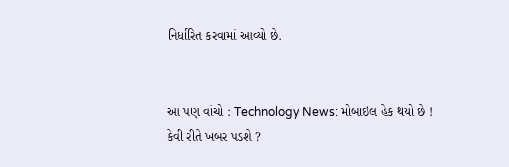નિર્ધારિત કરવામાં આવ્યો છે.


આ પણ વાંચો : Technology News: મોબાઇલ હેક થયો છે ! કેવી રીતે ખબર પડશે ?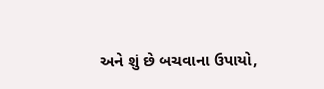અને શું છે બચવાના ઉપાયો,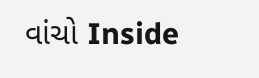વાંચો Inside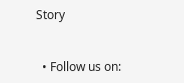Story


  • Follow us on: